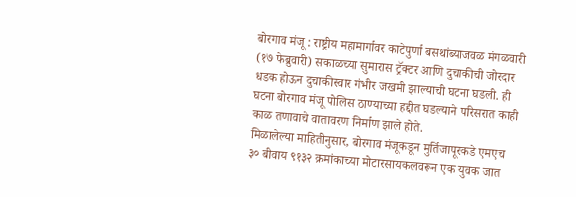बोरगाव मंजू : राष्ट्रीय महामार्गावर काटेपुर्णा बसथांब्याजवळ मंगळवारी (१७ फेब्रुवारी) सकाळच्या सुमारास ट्रॅक्टर आणि दुचाकीची जोरदार धडक होऊन दुचाकीस्वार गंभीर जखमी झाल्याची घटना घडली. ही घटना बोरगाव मंजू पोलिस ठाण्याच्या हद्दीत घडल्याने परिसरात काही काळ तणावाचे वातावरण निर्माण झाले होते.
मिळालेल्या माहितीनुसार, बोरगाव मंजूकडून मुर्तिजापूरकडे एमएच ३० बीवाय ९१३२ क्रमांकाच्या मोटारसायकलवरून एक युवक जात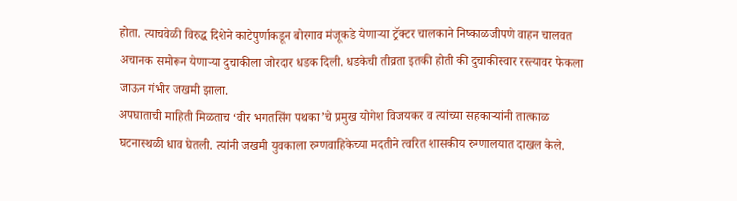होता. त्याचवेळी विरुद्ध दिशेने काटेपुर्णाकडून बोरगाव मंजूकडे येणाऱ्या ट्रॅक्टर चालकाने निष्काळजीपणे वाहन चालवत अचानक समोरून येणाऱ्या दुचाकीला जोरदार धडक दिली. धडकेची तीव्रता इतकी होती की दुचाकीस्वार रस्त्यावर फेकला जाऊन गंभीर जखमी झाला.
अपघाताची माहिती मिळताच ‘वीर भगतसिंग पथका’चे प्रमुख योगेश विजयकर व त्यांच्या सहकाऱ्यांनी तात्काळ घटनास्थळी धाव घेतली. त्यांनी जखमी युवकाला रुग्णवाहिकेच्या मदतीने त्वरित शासकीय रुग्णालयात दाखल केले.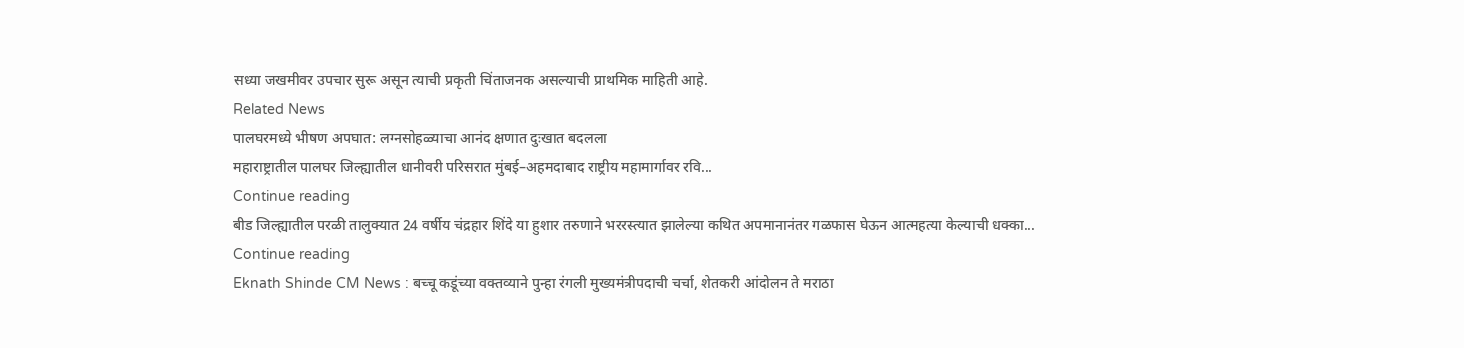सध्या जखमीवर उपचार सुरू असून त्याची प्रकृती चिंताजनक असल्याची प्राथमिक माहिती आहे.
Related News
पालघरमध्ये भीषण अपघात: लग्नसोहळ्याचा आनंद क्षणात दुःखात बदलला
महाराष्ट्रातील पालघर जिल्ह्यातील धानीवरी परिसरात मुंबई–अहमदाबाद राष्ट्रीय महामार्गावर रवि...
Continue reading
बीड जिल्ह्यातील परळी तालुक्यात 24 वर्षीय चंद्रहार शिंदे या हुशार तरुणाने भररस्त्यात झालेल्या कथित अपमानानंतर गळफास घेऊन आत्महत्या केल्याची धक्का...
Continue reading
Eknath Shinde CM News : बच्चू कडूंच्या वक्तव्याने पुन्हा रंगली मुख्यमंत्रीपदाची चर्चा, शेतकरी आंदोलन ते मराठा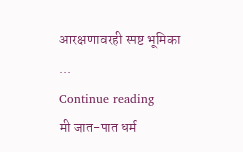आरक्षणावरही स्पष्ट भूमिका
...
Continue reading
मी जात-पात धर्म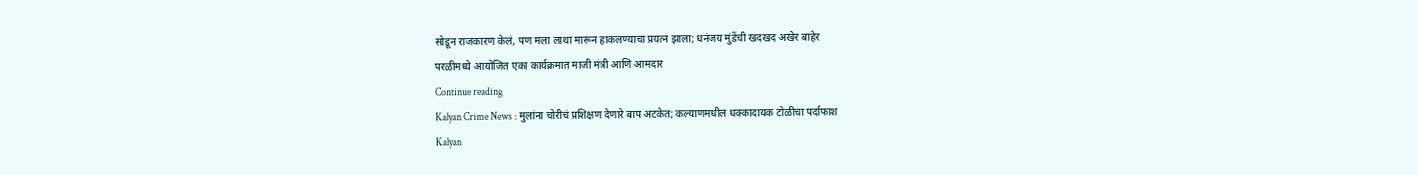सोडून राजकारण केलं, पण मला लाथा मारून हाकलण्याचा प्रयत्न झाला; धनंजय मुंडेंची खदखद अखेर बाहेर
परळीमध्ये आयोजित एका कार्यक्रमात माजी मंत्री आणि आमदार
Continue reading
Kalyan Crime News : मुलांना चोरीचं प्रशिक्षण देणारे बाप अटकेत; कल्याणमधील धक्कादायक टोळीचा पर्दाफाश
Kalyan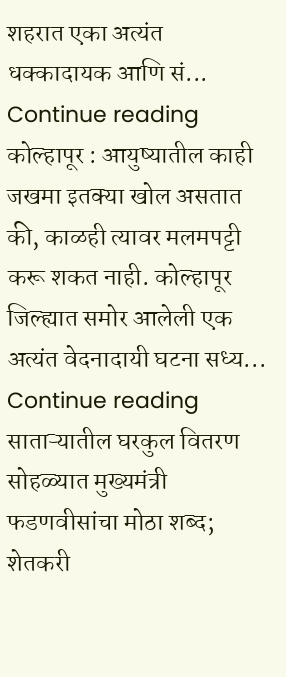शहरात एका अत्यंत धक्कादायक आणि सं...
Continue reading
कोल्हापूर : आयुष्यातील काही जखमा इतक्या खोल असतात की, काळही त्यावर मलमपट्टी करू शकत नाही. कोल्हापूर जिल्ह्यात समोर आलेली एक अत्यंत वेदनादायी घटना सध्य...
Continue reading
साताऱ्यातील घरकुल वितरण सोहळ्यात मुख्यमंत्री फडणवीसांचा मोठा शब्द; शेतकरी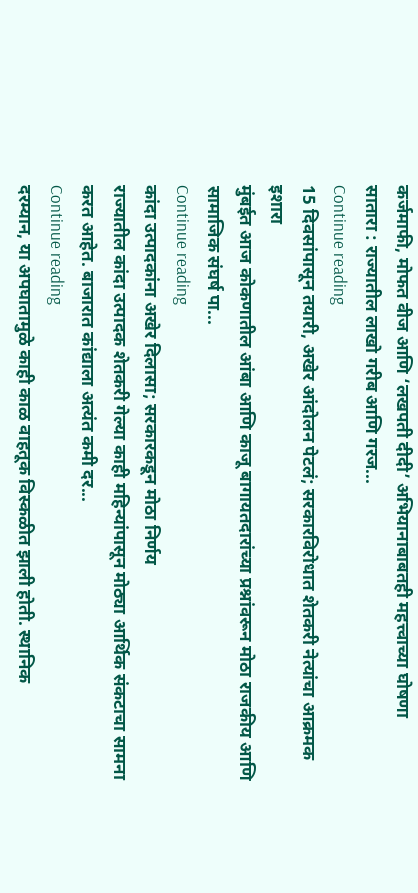कर्जमाफी, मोफत वीज आणि ‘लखपती दीदी’ अभियानाबाबतही महत्त्वाच्या घोषणा
सातारा : राज्यातील लाखो गरीब आणि गरज...
Continue reading
15 दिवसांपासून तयारी, अखेर आंदोलन पेटलं; सरकारविरोधात शेतकरी नेत्यांचा आक्रमक इशारा
मुंबईत आज कोकणातील आंबा आणि काजू बागायतदारांच्या प्रश्नांवरून मोठा राजकीय आणि सामाजिक संघर्ष पा...
Continue reading
कांदा उत्पादकांना अखेर दिलासा; सरकारकडून मोठा निर्णय
राज्यातील कांदा उत्पादक शेतकरी गेल्या काही महिन्यांपासून मोठ्या आर्थिक संकटाचा सामना करत आहेत. बाजारात कांद्याला अत्यंत कमी दर...
Continue reading
दरम्यान, या अपघातामुळे काही काळ वाहतूक विस्कळीत झाली होती. स्थानिक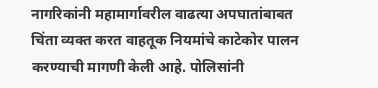नागरिकांनी महामार्गावरील वाढत्या अपघातांबाबत चिंता व्यक्त करत वाहतूक नियमांचे काटेकोर पालन करण्याची मागणी केली आहे. पोलिसांनी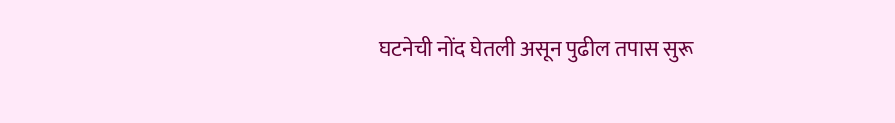घटनेची नोंद घेतली असून पुढील तपास सुरू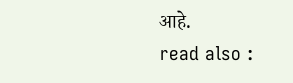आहे.
read also :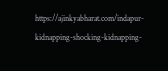https://ajinkyabharat.com/indapur-kidnapping-shocking-kidnapping-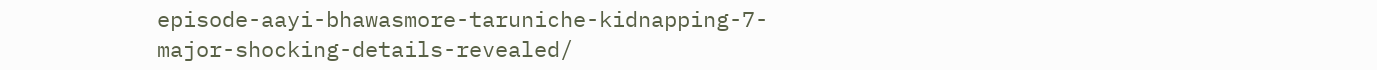episode-aayi-bhawasmore-taruniche-kidnapping-7-major-shocking-details-revealed/